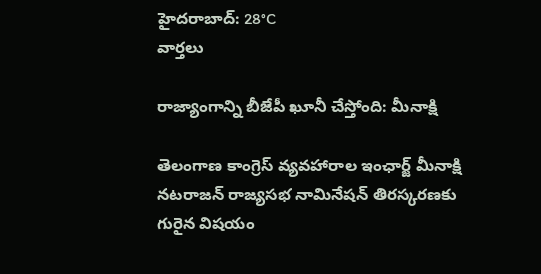హైదరాబాద్: 28°C
వార్తలు

రాజ్యాంగాన్ని బీజేపీ ఖూనీ చేస్తోంది: మీనాక్షి

తెలంగాణ కాంగ్రెస్ వ్యవహారాల ఇంఛార్జ్ మీనాక్షి నటరాజన్ రాజ్యసభ నామినేషన్ తిరస్కరణకు గురైన విషయం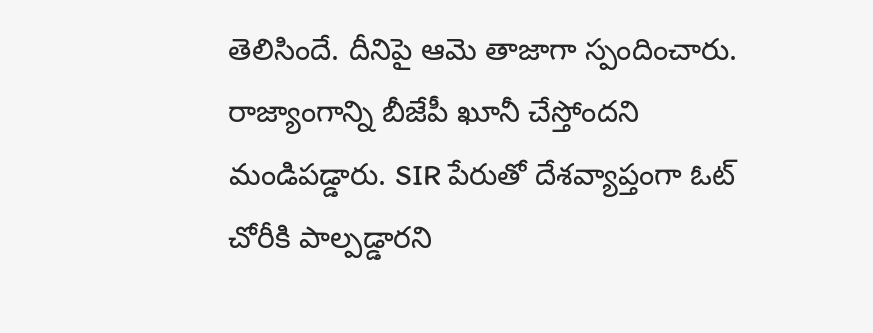తెలిసిందే. దీనిపై ఆమె తాజాగా స్పందించారు. రాజ్యాంగాన్ని బీజేపీ ఖూనీ చేస్తోందని మండిపడ్డారు. SIR పేరుతో దేశవ్యాప్తంగా ఓట్ చోరీకి పాల్పడ్డారని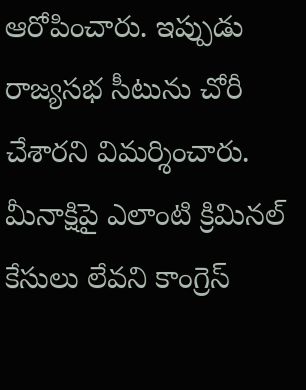ఆరోపించారు. ఇప్పుడు రాజ్యసభ సీటును చోరీ చేశారని విమర్శించారు. మీనాక్షిపై ఎలాంటి క్రిమినల్ కేసులు లేవని కాంగ్రెస్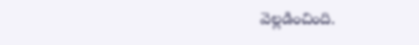వెల్లడించింది.